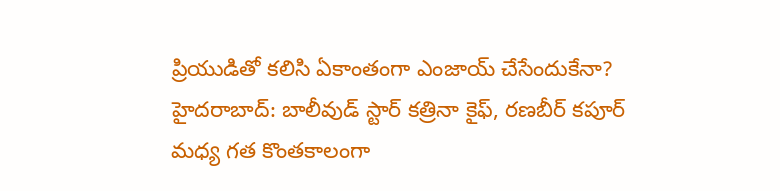ప్రియుడితో కలిసి ఏకాంతంగా ఎంజాయ్ చేసేందుకేనా?
హైదరాబాద్: బాలీవుడ్ స్టార్ కత్రినా కైఫ్, రణబీర్ కపూర్ మధ్య గత కొంతకాలంగా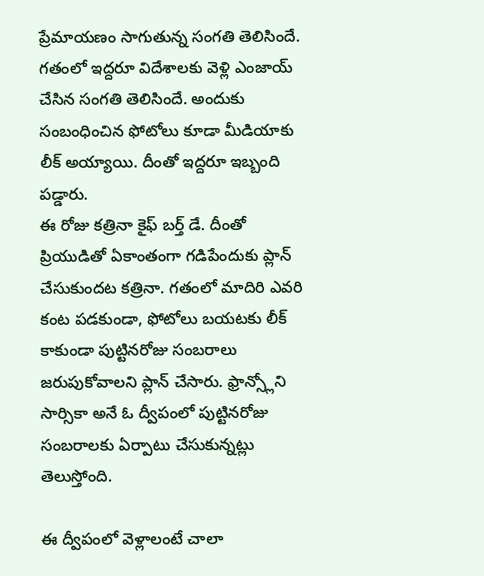ప్రేమాయణం సాగుతున్న సంగతి తెలిసిందే. గతంలో ఇద్దరూ విదేశాలకు వెళ్లి ఎంజాయ్ చేసిన సంగతి తెలిసిందే. అందుకు సంబంధించిన ఫోటోలు కూడా మీడియాకు లీక్ అయ్యాయి. దీంతో ఇద్దరూ ఇబ్బంది పడ్డారు.
ఈ రోజు కత్రినా కైఫ్ బర్త్ డే. దీంతో ప్రియుడితో ఏకాంతంగా గడిపేందుకు ప్లాన్ చేసుకుందట కత్రినా. గతంలో మాదిరి ఎవరి కంట పడకుండా, ఫోటోలు బయటకు లీక్ కాకుండా పుట్టినరోజు సంబరాలు జరుపుకోవాలని ప్లాన్ చేసారు. ఫ్రాన్స్లోని సార్సికా అనే ఓ ద్వీపంలో పుట్టినరోజు సంబరాలకు ఏర్పాటు చేసుకున్నట్లు తెలుస్తోంది.

ఈ ద్వీపంలో వెళ్లాలంటే చాలా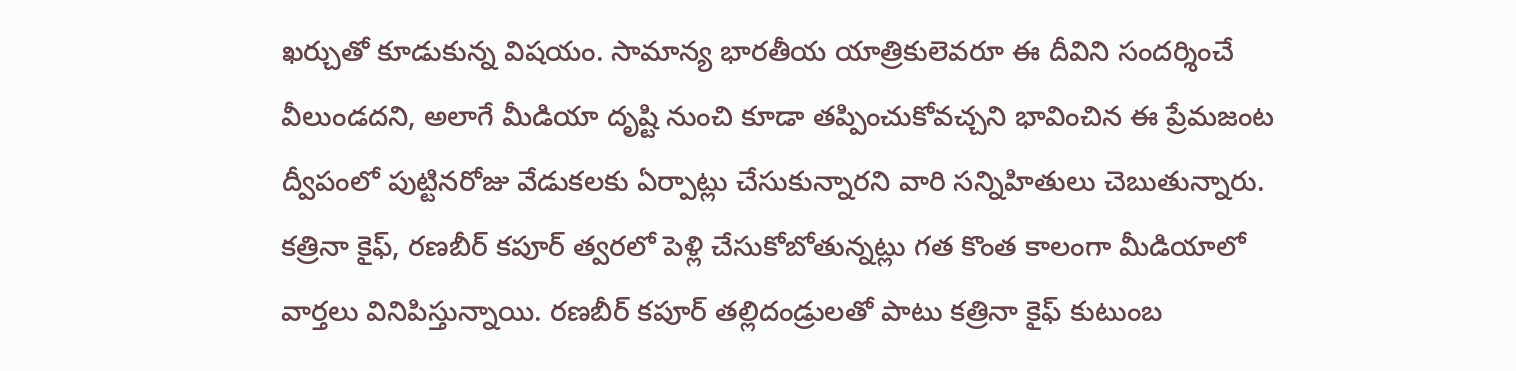ఖర్చుతో కూడుకున్న విషయం. సామాన్య భారతీయ యాత్రికులెవరూ ఈ దీవిని సందర్శించే వీలుండదని, అలాగే మీడియా దృష్టి నుంచి కూడా తప్పించుకోవచ్చని భావించిన ఈ ప్రేమజంట ద్వీపంలో పుట్టినరోజు వేడుకలకు ఏర్పాట్లు చేసుకున్నారని వారి సన్నిహితులు చెబుతున్నారు.
కత్రినా కైఫ్, రణబీర్ కపూర్ త్వరలో పెళ్లి చేసుకోబోతున్నట్లు గత కొంత కాలంగా మీడియాలో వార్తలు వినిపిస్తున్నాయి. రణబీర్ కపూర్ తల్లిదండ్రులతో పాటు కత్రినా కైఫ్ కుటుంబ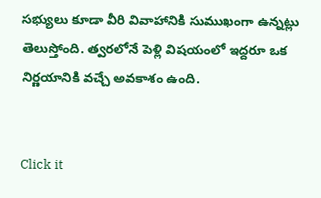సభ్యులు కూడా వీరి వివాహానికి సుముఖంగా ఉన్నట్లు తెలుస్తోంది. త్వరలోనే పెళ్లి విషయంలో ఇద్దరూ ఒక నిర్ణయానికి వచ్చే అవకాశం ఉంది.


Click it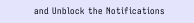and Unblock the Notifications